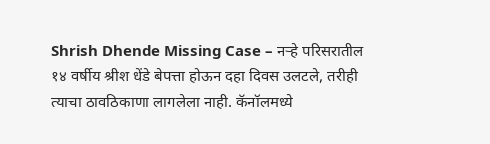Shrish Dhende Missing Case – नऱ्हे परिसरातील १४ वर्षीय श्रीश धेंडे बेपत्ता होऊन दहा दिवस उलटले, तरीही त्याचा ठावठिकाणा लागलेला नाही. कॅनॉलमध्ये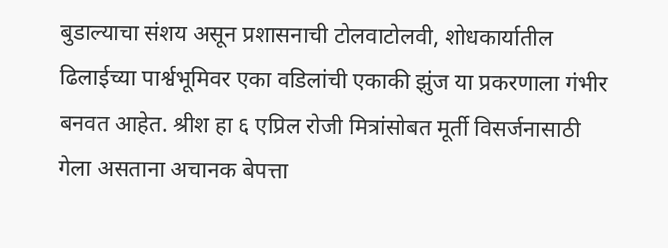बुडाल्याचा संशय असून प्रशासनाची टोलवाटोलवी, शोधकार्यातील ढिलाईच्या पार्श्वभूमिवर एका वडिलांची एकाकी झुंज या प्रकरणाला गंभीर बनवत आहेत. श्रीश हा ६ एप्रिल रोजी मित्रांसोबत मूर्ती विसर्जनासाठी गेला असताना अचानक बेपत्ता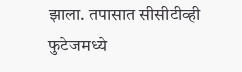झाला. तपासात सीसीटीव्ही फुटेजमध्ये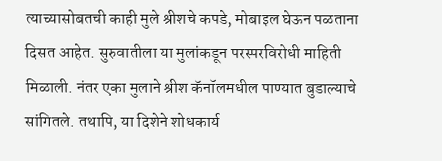त्याच्यासोबतची काही मुले श्रीशचे कपडे, मोबाइल घेऊन पळताना दिसत आहेत. सुरुवातीला या मुलांकडून परस्परविरोधी माहिती मिळाली. नंतर एका मुलाने श्रीश कॅनॉलमधील पाण्यात बुडाल्याचे सांगितले. तथापि, या दिशेने शोधकार्य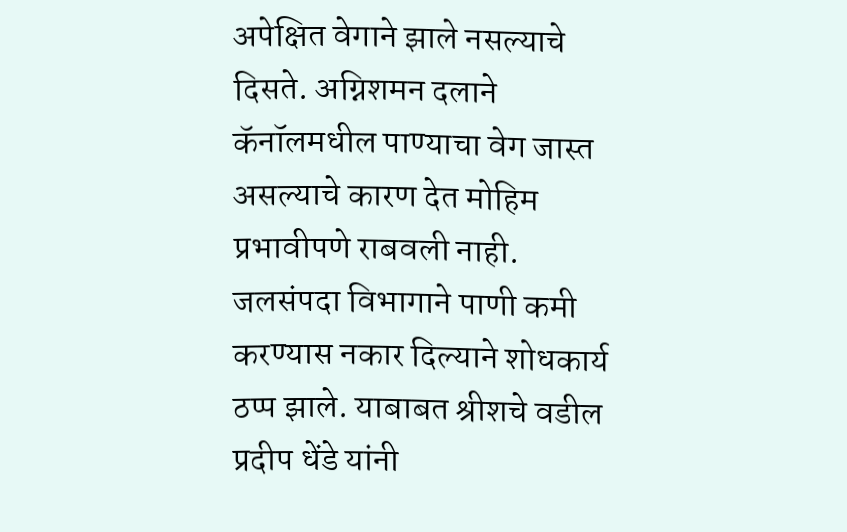अपेक्षित वेगाने झाले नसल्याचे दिसते. अग्निशमन दलाने कॅनॉलमधील पाण्याचा वेग जास्त असल्याचे कारण देत मोहिम प्रभावीपणे राबवली नाही. जलसंपदा विभागाने पाणी कमी करण्यास नकार दिल्याने शोधकार्य ठप्प झाले. याबाबत श्रीशचे वडील प्रदीप धेंडे यांनी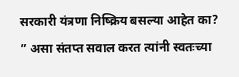सरकारी यंत्रणा निष्क्रिय बसल्या आहेत का? ” असा संतप्त सवाल करत त्यांनी स्वतःच्या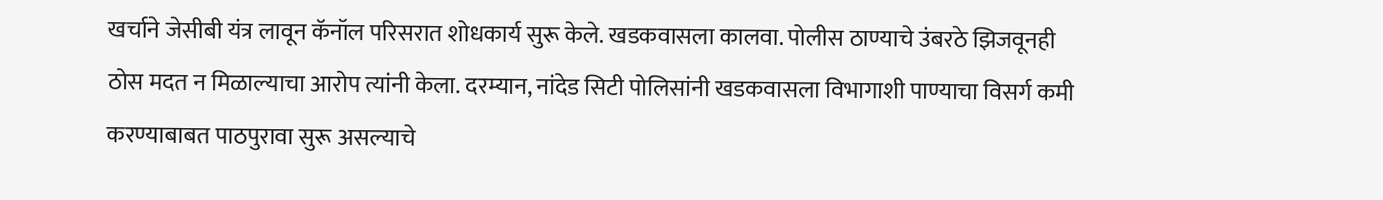खर्चाने जेसीबी यंत्र लावून कॅनॉल परिसरात शोधकार्य सुरू केले. खडकवासला कालवा. पोलीस ठाण्याचे उंबरठे झिजवूनही ठोस मदत न मिळाल्याचा आरोप त्यांनी केला. दरम्यान, नांदेड सिटी पोलिसांनी खडकवासला विभागाशी पाण्याचा विसर्ग कमी करण्याबाबत पाठपुरावा सुरू असल्याचे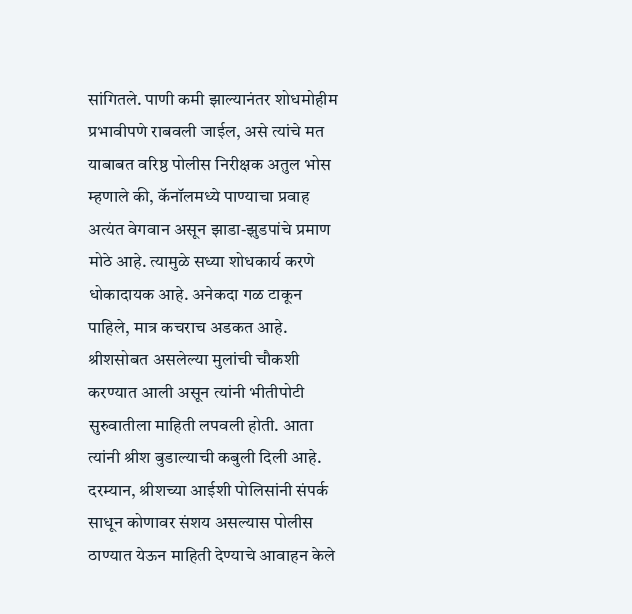सांगितले. पाणी कमी झाल्यानंतर शोधमोहीम प्रभावीपणे राबवली जाईल, असे त्यांचे मत याबाबत वरिष्ठ पोलीस निरीक्षक अतुल भोस म्हणाले की, कॅनॉलमध्ये पाण्याचा प्रवाह अत्यंत वेगवान असून झाडा-झुडपांचे प्रमाण मोठे आहे. त्यामुळे सध्या शोधकार्य करणे धोकादायक आहे. अनेकदा गळ टाकून पाहिले, मात्र कचराच अडकत आहे. श्रीशसोबत असलेल्या मुलांची चौकशी करण्यात आली असून त्यांनी भीतीपोटी सुरुवातीला माहिती लपवली होती. आता त्यांनी श्रीश बुडाल्याची कबुली दिली आहे. दरम्यान, श्रीशच्या आईशी पोलिसांनी संपर्क साधून कोणावर संशय असल्यास पोलीस ठाण्यात येऊन माहिती देण्याचे आवाहन केले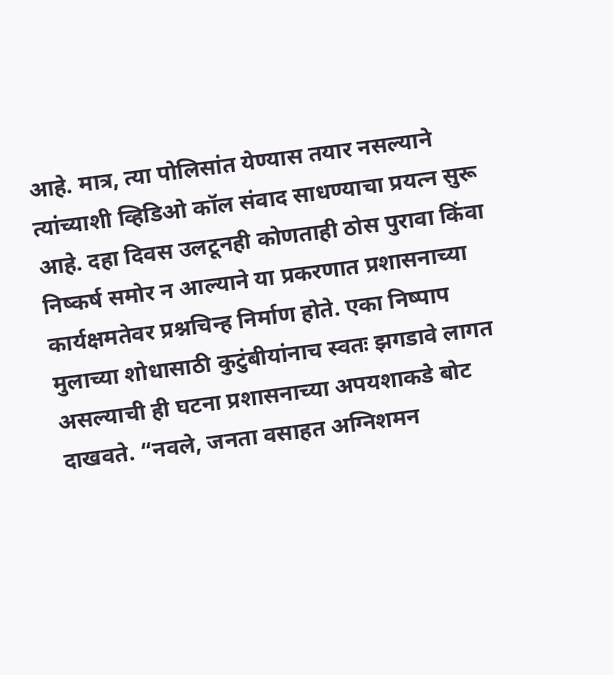आहे. मात्र, त्या पोलिसांत येण्यास तयार नसल्याने त्यांच्याशी व्हिडिओ कॉल संवाद साधण्याचा प्रयत्न सुरू आहे. दहा दिवस उलटूनही कोणताही ठोस पुरावा किंवा निष्कर्ष समोर न आल्याने या प्रकरणात प्रशासनाच्या कार्यक्षमतेवर प्रश्नचिन्ह निर्माण होते. एका निष्पाप मुलाच्या शोधासाठी कुटुंबीयांनाच स्वतः झगडावे लागत असल्याची ही घटना प्रशासनाच्या अपयशाकडे बोट दाखवते. “नवले, जनता वसाहत अग्निशमन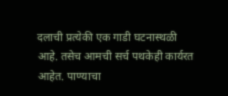दलाची प्रत्येकी एक गाडी घटनास्थळी आहे. तसेच आमची सर्च पथकेही कार्यरत आहेत. पाण्याचा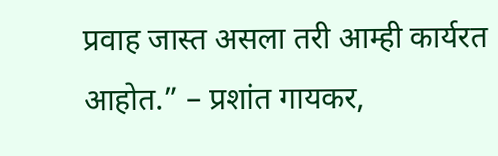प्रवाह जास्त असला तरी आम्ही कार्यरत आहोत.” – प्रशांत गायकर,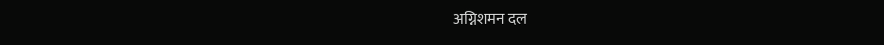अग्निशमन दल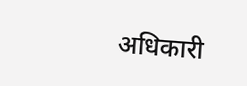अधिकारी